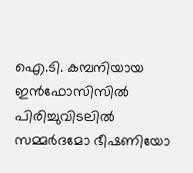ഐ.ടി. കമ്പനിയായ ഇൻഫോസിസിൽ പിരിച്ചുവിടലിൽ സമ്മർദമോ ഭീഷണിയോ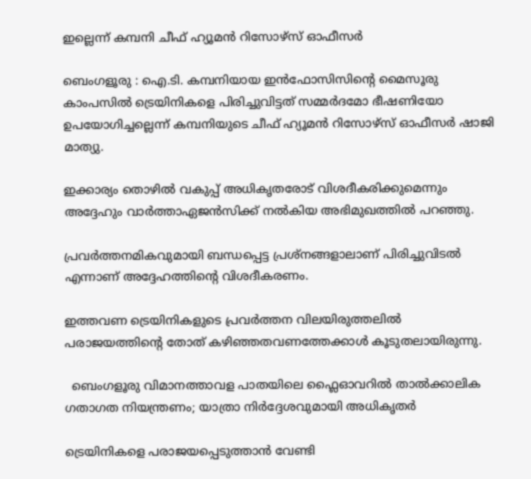ഇല്ലെന്ന് കമ്പനി ചീഫ് ഹ്യൂമൻ റിസോഴ്‌സ് ഓഫീസർ

ബെംഗളൂരു : ഐ.ടി. കമ്പനിയായ ഇൻഫോസിസിന്റെ മൈസൂരു കാംപസിൽ ട്രെയിനികളെ പിരിച്ചുവിട്ടത് സമ്മർദമോ ഭീഷണിയോ ഉപയോഗിച്ചല്ലെന്ന് കമ്പനിയുടെ ചീഫ് ഹ്യൂമൻ റിസോഴ്‌സ് ഓഫീസർ ഷാജി മാത്യു.

ഇക്കാര്യം തൊഴിൽ വകുപ്പ് അധികൃതരോട് വിശദീകരിക്കുമെന്നും അദ്ദേഹും വാർത്താഏജൻസിക്ക് നൽകിയ അഭിമുഖത്തിൽ പറഞ്ഞു.

പ്രവർത്തനമികവുമായി ബന്ധപ്പെട്ട പ്രശ്നങ്ങളാലാണ് പിരിച്ചുവിടൽ എന്നാണ് അദ്ദേഹത്തിന്റെ വിശദീകരണം.

ഇത്തവണ ട്രെയിനികളുടെ പ്രവർത്തന വിലയിരുത്തലിൽ പരാജയത്തിന്റെ തോത് കഴിഞ്ഞതവണത്തേക്കാൾ കൂടുതലായിരുന്നു.

  ബെംഗളൂരു വിമാനത്താവള പാതയിലെ ഫ്ലൈഓവറിൽ താൽക്കാലിക ഗതാഗത നിയന്ത്രണം; യാത്രാ നിർദ്ദേശവുമായി അധികൃതർ

ട്രെയിനികളെ പരാജയപ്പെടുത്താൻ വേണ്ടി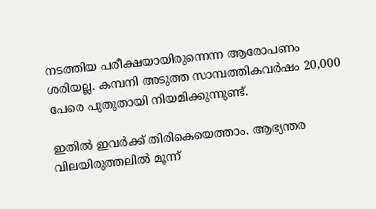നടത്തിയ പരീക്ഷയായിരുന്നെന്ന ആരോപണം ശരിയല്ല. കമ്പനി അടുത്ത സാമ്പത്തികവർഷം 20,000 പേരെ പുതുതായി നിയമിക്കുന്നുണ്ട്.

ഇതിൽ ഇവർക്ക് തിരികെയെത്താം. ആഭ്യന്തര വിലയിരുത്തലിൽ മൂന്ന്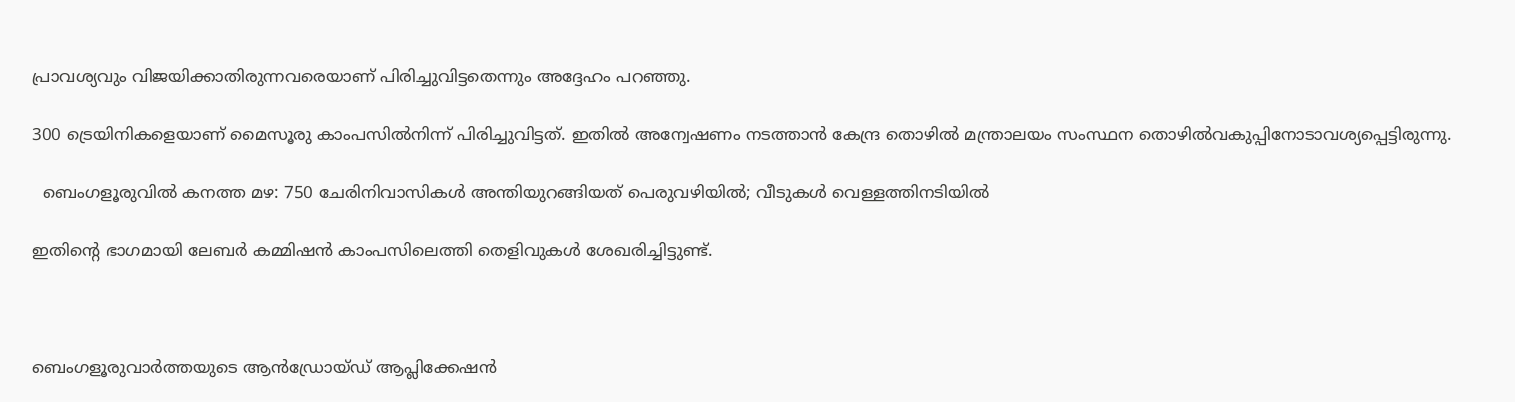പ്രാവശ്യവും വിജയിക്കാതിരുന്നവരെയാണ് പിരിച്ചുവിട്ടതെന്നും അദ്ദേഹം പറഞ്ഞു.

300 ട്രെയിനികളെയാണ് മൈസൂരു കാംപസിൽനിന്ന് പിരിച്ചുവിട്ടത്. ഇതിൽ അന്വേഷണം നടത്താൻ കേന്ദ്ര തൊഴിൽ മന്ത്രാലയം സംസ്ഥന തൊഴിൽവകുപ്പിനോടാവശ്യപ്പെട്ടിരുന്നു.

  ബെംഗളൂരുവിൽ കനത്ത മഴ: 750 ചേരിനിവാസികൾ അന്തിയുറങ്ങിയത് പെരുവഴിയിൽ; വീടുകൾ വെള്ളത്തിനടിയിൽ

ഇതിന്റെ ഭാഗമായി ലേബർ കമ്മിഷൻ കാംപസിലെത്തി തെളിവുകൾ ശേഖരിച്ചിട്ടുണ്ട്.



ബെംഗളൂരുവാർത്തയുടെ ആൻഡ്രോയ്ഡ് ആപ്ലിക്കേഷൻ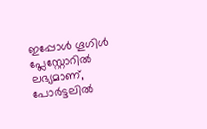ഇപ്പോൾ ഗൂഗിൾ പ്ലേസ്റ്റോറിൽ ലഭ്യമാണ്, പോർട്ടലിൽ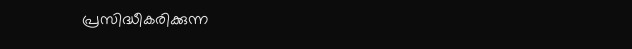പ്രസിദ്ധീകരിക്കുന്ന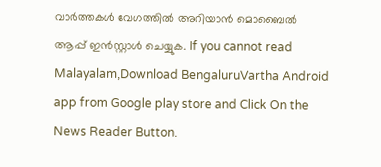വാർത്തകൾ വേഗത്തിൽ അറിയാൻ മൊബൈൽ ആപ്പ് ഇൻസ്റ്റാൾ ചെയ്യുക. If you cannot read Malayalam,Download BengaluruVartha Android app from Google play store and Click On the News Reader Button.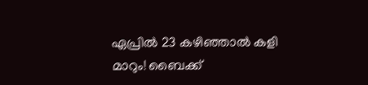ഏപ്രിൽ 23 കഴിഞ്ഞാൽ കളി മാറും! ബൈക്ക്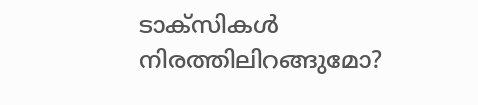ടാക്സികൾ നിരത്തിലിറങ്ങുമോ?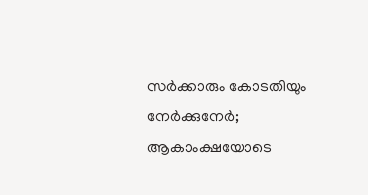സർക്കാരും കോടതിയും നേർക്കുനേർ; ആകാംക്ഷയോടെ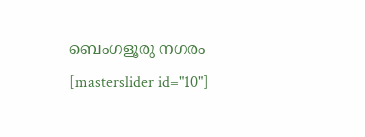ബെംഗളൂരു നഗരം
[masterslider id="10"]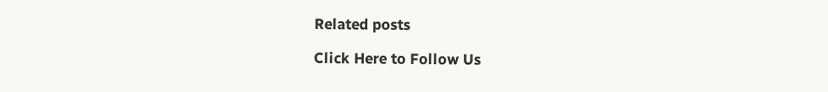Related posts

Click Here to Follow Us